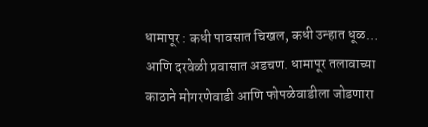धामापूर : कधी पावसात चिखल, कधी उन्हात धूळ… आणि दरवेळी प्रवासात अडचण. धामापूर तलावाच्या काठाने मोगरणेवाडी आणि फोपळेवाडीला जोडणारा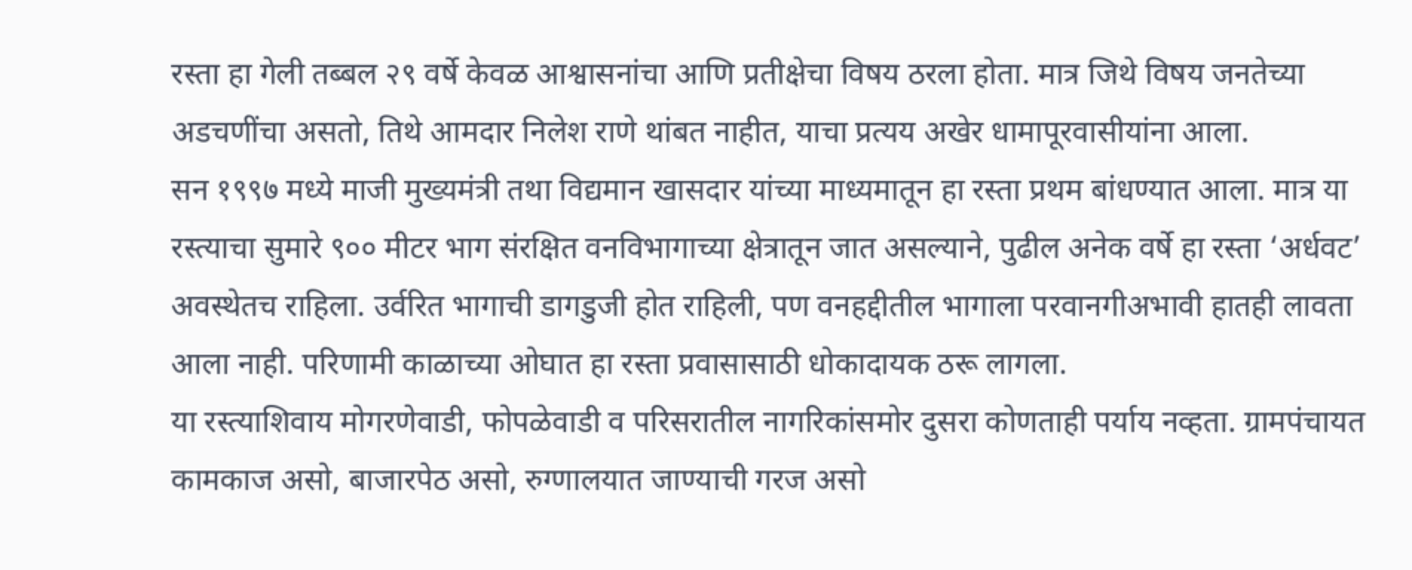रस्ता हा गेली तब्बल २९ वर्षे केवळ आश्वासनांचा आणि प्रतीक्षेचा विषय ठरला होता. मात्र जिथे विषय जनतेच्या अडचणींचा असतो, तिथे आमदार निलेश राणे थांबत नाहीत, याचा प्रत्यय अखेर धामापूरवासीयांना आला.
सन १९९७ मध्ये माजी मुख्यमंत्री तथा विद्यमान खासदार यांच्या माध्यमातून हा रस्ता प्रथम बांधण्यात आला. मात्र या रस्त्याचा सुमारे ९०० मीटर भाग संरक्षित वनविभागाच्या क्षेत्रातून जात असल्याने, पुढील अनेक वर्षे हा रस्ता ‘अर्धवट’ अवस्थेतच राहिला. उर्वरित भागाची डागडुजी होत राहिली, पण वनहद्दीतील भागाला परवानगीअभावी हातही लावता आला नाही. परिणामी काळाच्या ओघात हा रस्ता प्रवासासाठी धोकादायक ठरू लागला.
या रस्त्याशिवाय मोगरणेवाडी, फोपळेवाडी व परिसरातील नागरिकांसमोर दुसरा कोणताही पर्याय नव्हता. ग्रामपंचायत कामकाज असो, बाजारपेठ असो, रुग्णालयात जाण्याची गरज असो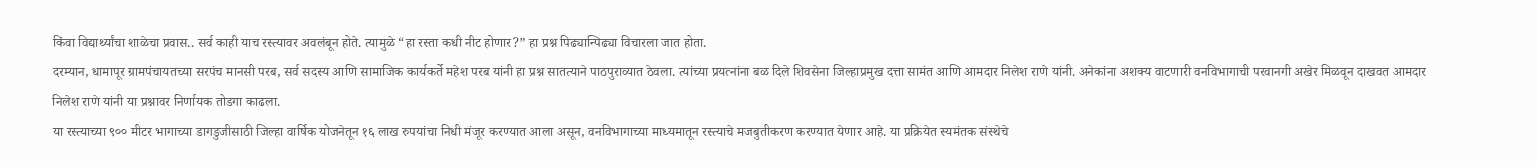किंवा विद्यार्थ्यांचा शाळेचा प्रवास.. सर्व काही याच रस्त्यावर अवलंबून होते. त्यामुळे “हा रस्ता कधी नीट होणार?” हा प्रश्न पिढ्यान्पिढ्या विचारला जात होता.
दरम्यान, धामापूर ग्रामपंचायतच्या सरपंच मानसी परब, सर्व सदस्य आणि सामाजिक कार्यकर्ते महेश परब यांनी हा प्रश्न सातत्याने पाठपुराव्यात ठेवला. त्यांच्या प्रयत्नांना बळ दिले शिवसेना जिल्हाप्रमुख दत्ता सामंत आणि आमदार निलेश राणे यांनी. अनेकांना अशक्य वाटणारी वनविभागाची परवानगी अखेर मिळवून दाखवत आमदार निलेश राणे यांनी या प्रश्नावर निर्णायक तोडगा काढला.
या रस्त्याच्या ९०० मीटर भागाच्या डागडुजीसाठी जिल्हा वार्षिक योजनेतून १६ लाख रुपयांचा निधी मंजूर करण्यात आला असून, वनविभागाच्या माध्यमातून रस्त्याचे मजबुतीकरण करण्यात येणार आहे. या प्रक्रियेत स्यमंतक संस्थेचे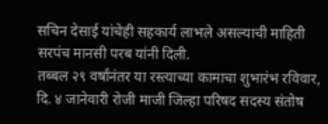सचिन देसाई यांचेही सहकार्य लाभले असल्याची माहिती सरपंच मानसी परब यांनी दिली.
तब्बल २९ वर्षांनंतर या रस्त्याच्या कामाचा शुभारंभ रविवार, दि. ४ जानेवारी रोजी माजी जिल्हा परिषद सदस्य संतोष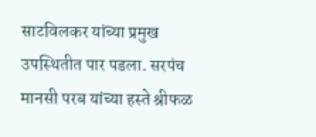साटविलकर यांच्या प्रमुख उपस्थितीत पार पडला. सरपंच मानसी परब यांच्या हस्ते श्रीफळ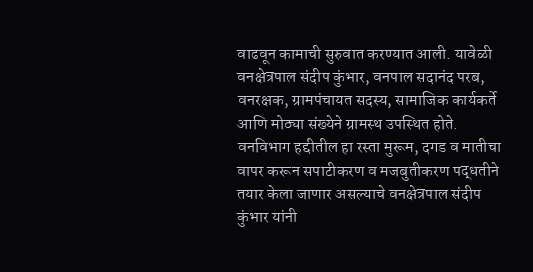वाढवून कामाची सुरुवात करण्यात आली. यावेळी वनक्षेत्रपाल संदीप कुंभार, वनपाल सदानंद परब, वनरक्षक, ग्रामपंचायत सदस्य, सामाजिक कार्यकर्ते आणि मोठ्या संख्येने ग्रामस्थ उपस्थित होते.
वनविभाग हद्दीतील हा रस्ता मुरूम, दगड व मातीचा वापर करून सपाटीकरण व मजबुतीकरण पद्धतीने तयार केला जाणार असल्याचे वनक्षेत्रपाल संदीप कुंभार यांनी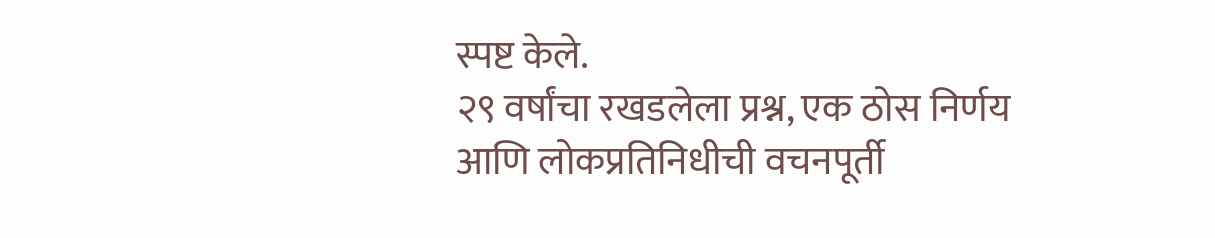स्पष्ट केले.
२९ वर्षांचा रखडलेला प्रश्न, एक ठोस निर्णय आणि लोकप्रतिनिधीची वचनपूर्ती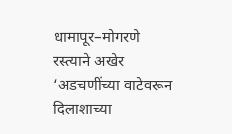धामापूर–मोगरणे रस्त्याने अखेर ‘अडचणींच्या वाटेवरून दिलाशाच्या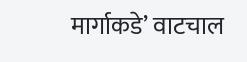मार्गाकडे’ वाटचाल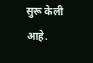सुरू केली आहे.